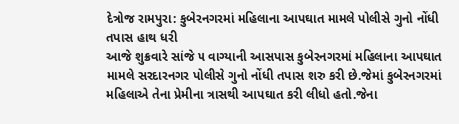દેત્રોજ રામપુરા: કુબેરનગરમાં મહિલાના આપઘાત મામલે પોલીસે ગુનો નોંધી તપાસ હાથ ધરી
આજે શુક્રવારે સાંજે ૫ વાગ્યાની આસપાસ કુબેરનગરમાં મહિલાના આપઘાત મામલે સરદારનગર પોલીસે ગુનો નોંધી તપાસ શરુ કરી છે.જેમાં કુબેરનગરમાં મહિલાએ તેના પ્રેમીના ત્રાસથી આપઘાત કરી લીધો હતો.જેના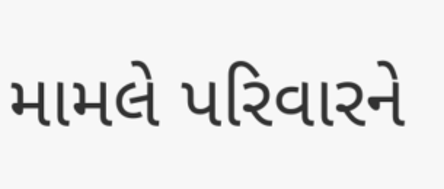મામલે પરિવારને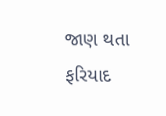જાણ થતા ફરિયાદ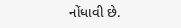નોંધાવી છે.